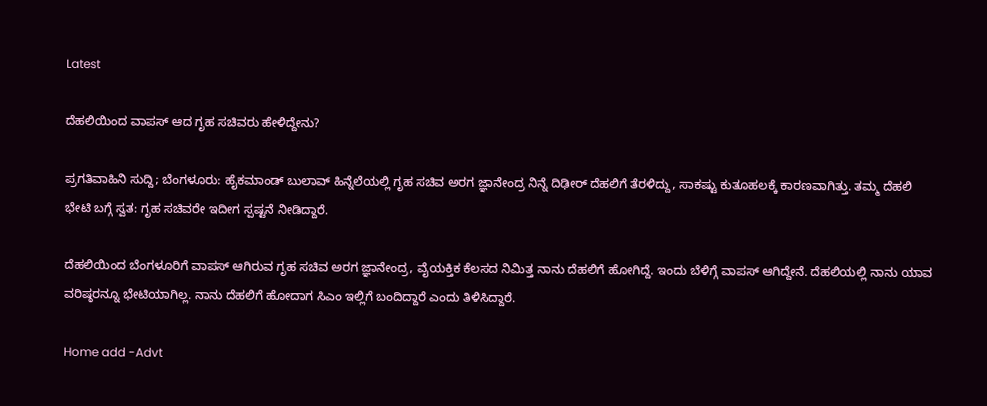Latest

ದೆಹಲಿಯಿಂದ ವಾಪಸ್ ಆದ ಗೃಹ ಸಚಿವರು ಹೇಳಿದ್ದೇನು?

ಪ್ರಗತಿವಾಹಿನಿ ಸುದ್ದಿ; ಬೆಂಗಳೂರು: ಹೈಕಮಾಂಡ್ ಬುಲಾವ್ ಹಿನ್ನೆಲೆಯಲ್ಲಿ ಗೃಹ ಸಚಿವ ಅರಗ ಜ್ಞಾನೇಂದ್ರ ನಿನ್ನೆ ದಿಢೀರ್ ದೆಹಲಿಗೆ ತೆರಳಿದ್ದು, ಸಾಕಷ್ಟು ಕುತೂಹಲಕ್ಕೆ ಕಾರಣವಾಗಿತ್ತು. ತಮ್ಮ ದೆಹಲಿ ಭೇಟಿ ಬಗ್ಗೆ ಸ್ವತ: ಗೃಹ ಸಚಿವರೇ ಇದೀಗ ಸ್ಪಷ್ಟನೆ ನೀಡಿದ್ದಾರೆ.

ದೆಹಲಿಯಿಂದ ಬೆಂಗಳೂರಿಗೆ ವಾಪಸ್ ಆಗಿರುವ ಗೃಹ ಸಚಿವ ಅರಗ ಜ್ಞಾನೇಂದ್ರ, ವೈಯಕ್ತಿಕ ಕೆಲಸದ ನಿಮಿತ್ತ ನಾನು ದೆಹಲಿಗೆ ಹೋಗಿದ್ದೆ. ಇಂದು ಬೆಳಿಗ್ಗೆ ವಾಪಸ್ ಆಗಿದ್ದೇನೆ. ದೆಹಲಿಯಲ್ಲಿ ನಾನು ಯಾವ ವರಿಷ್ಠರನ್ನೂ ಭೇಟಿಯಾಗಿಲ್ಲ. ನಾನು ದೆಹಲಿಗೆ ಹೋದಾಗ ಸಿಎಂ ಇಲ್ಲಿಗೆ ಬಂದಿದ್ದಾರೆ ಎಂದು ತಿಳಿಸಿದ್ದಾರೆ.

Home add -Advt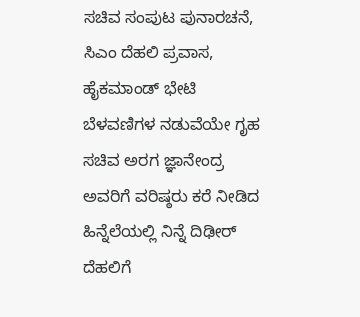ಸಚಿವ ಸಂಪುಟ ಪುನಾರಚನೆ, ಸಿಎಂ ದೆಹಲಿ ಪ್ರವಾಸ, ಹೈಕಮಾಂಡ್ ಭೇಟಿ ಬೆಳವಣಿಗಳ ನಡುವೆಯೇ ಗೃಹ ಸಚಿವ ಅರಗ ಜ್ಞಾನೇಂದ್ರ ಅವರಿಗೆ ವರಿಷ್ಠರು ಕರೆ ನೀಡಿದ ಹಿನ್ನೆಲೆಯಲ್ಲಿ ನಿನ್ನೆ ದಿಢೀರ್ ದೆಹಲಿಗೆ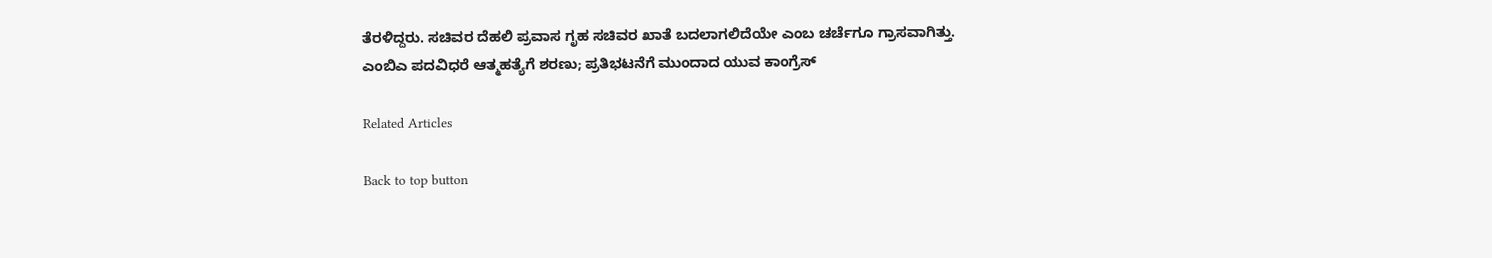ತೆರಳಿದ್ದರು. ಸಚಿವರ ದೆಹಲಿ ಪ್ರವಾಸ ಗೃಹ ಸಚಿವರ ಖಾತೆ ಬದಲಾಗಲಿದೆಯೇ ಎಂಬ ಚರ್ಚೆಗೂ ಗ್ರಾಸವಾಗಿತ್ತು.
ಎಂಬಿಎ ಪದವಿಧರೆ ಆತ್ಮಹತ್ಯೆಗೆ ಶರಣು; ಪ್ರತಿಭಟನೆಗೆ ಮುಂದಾದ ಯುವ ಕಾಂಗ್ರೆಸ್

Related Articles

Back to top button